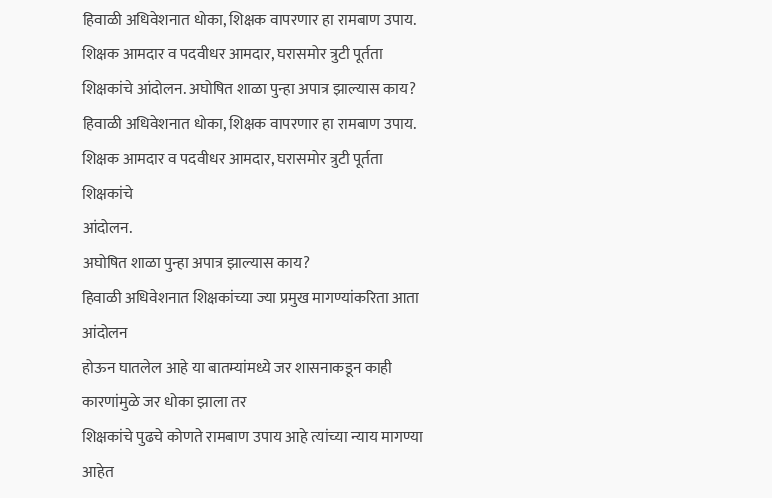हिवाळी अधिवेशनात धोका, शिक्षक वापरणार हा रामबाण उपाय. शिक्षक आमदार व पदवीधर आमदार, घरासमोर त्रुटी पूर्तता शिक्षकांचे आंदोलन. अघोषित शाळा पुन्हा अपात्र झाल्यास काय?
हिवाळी अधिवेशनात धोका, शिक्षक वापरणार हा रामबाण उपाय.
शिक्षक आमदार व पदवीधर आमदार, घरासमोर त्रुटी पूर्तता शिक्षकांचे
आंदोलन.
अघोषित शाळा पुन्हा अपात्र झाल्यास काय?
हिवाळी अधिवेशनात शिक्षकांच्या ज्या प्रमुख मागण्यांकरिता आता आंदोलन
होऊन घातलेल आहे या बातम्यांमध्ये जर शासनाकडून काही कारणांमुळे जर धोका झाला तर
शिक्षकांचे पुढचे कोणते रामबाण उपाय आहे त्यांच्या न्याय मागण्या आहेत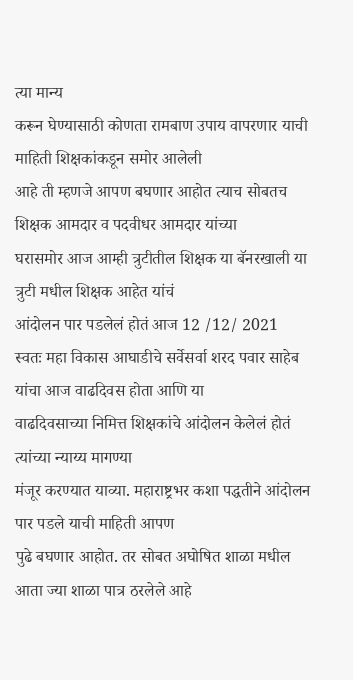त्या मान्य
करून घेण्यासाठी कोणता रामबाण उपाय वापरणार याची माहिती शिक्षकांकडून समोर आलेली
आहे ती म्हणजे आपण बघणार आहोत त्याच सोबतच शिक्षक आमदार व पदवीधर आमदार यांच्या
घरासमोर आज आम्ही त्रुटीतील शिक्षक या बॅनरखाली या त्रुटी मधील शिक्षक आहेत यांचं
आंदोलन पार पडलेलं होतं आज 12 /12/ 2021
स्वतः महा विकास आघाडीचे सर्वेसर्वा शरद पवार साहेब यांचा आज वाढदिवस होता आणि या
वाढदिवसाच्या निमित्त शिक्षकांचे आंदोलन केलेलं होतं त्यांच्या न्याय्य मागण्या
मंजूर करण्यात याव्या. महाराष्ट्रभर कशा पद्धतीने आंदोलन पार पडले याची माहिती आपण
पुढे बघणार आहोत. तर सोबत अघोषित शाळा मधील आता ज्या शाळा पात्र ठरलेले आहे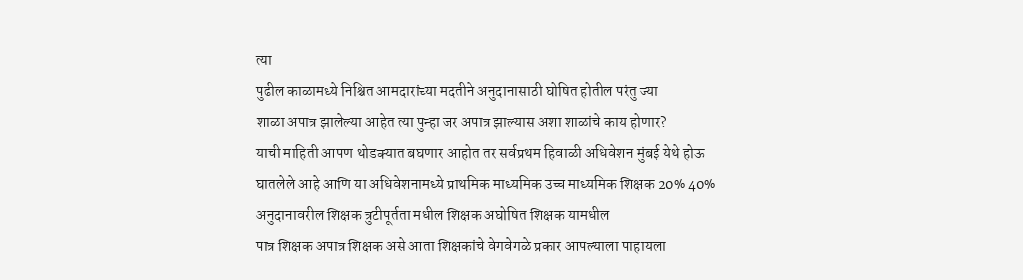त्या
पुढील काळामध्ये निश्चित आमदारांच्या मदतीने अनुदानासाठी घोषित होतील परंतु ज्या
शाळा अपात्र झालेल्या आहेत त्या पुन्हा जर अपात्र झाल्यास अशा शाळांचे काय होणार?
याची माहिती आपण थोडक्यात बघणार आहोत तर सर्वप्रथम हिवाळी अधिवेशन मुंबई येथे होऊ
घातलेले आहे आणि या अधिवेशनामध्ये प्राथमिक माध्यमिक उच्च माध्यमिक शिक्षक 20% 40%
अनुदानावरील शिक्षक त्रुटीपूर्तता मधील शिक्षक अघोषित शिक्षक यामधील
पात्र शिक्षक अपात्र शिक्षक असे आता शिक्षकांचे वेगवेगळे प्रकार आपल्याला पाहायला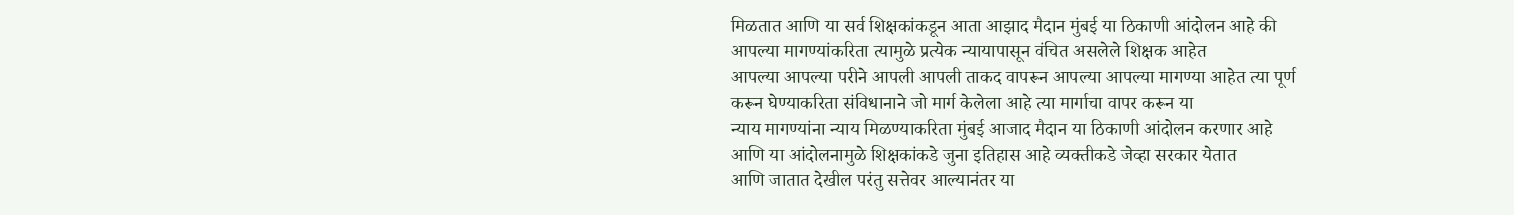मिळतात आणि या सर्व शिक्षकांकडून आता आझाद मैदान मुंबई या ठिकाणी आंदोलन आहे की
आपल्या मागण्यांकरिता त्यामुळे प्रत्येक न्यायापासून वंचित असलेले शिक्षक आहेत
आपल्या आपल्या परीने आपली आपली ताकद वापरून आपल्या आपल्या मागण्या आहेत त्या पूर्ण
करून घेण्याकरिता संविधानाने जो मार्ग केलेला आहे त्या मार्गाचा वापर करून या
न्याय मागण्यांना न्याय मिळण्याकरिता मुंबई आजाद मैदान या ठिकाणी आंदोलन करणार आहे
आणि या आंदोलनामुळे शिक्षकांकडे जुना इतिहास आहे व्यक्तीकडे जेव्हा सरकार येतात
आणि जातात देखील परंतु सत्तेवर आल्यानंतर या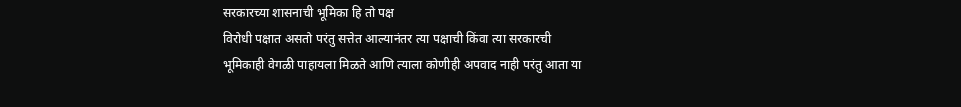सरकारच्या शासनाची भूमिका हि तो पक्ष
विरोधी पक्षात असतो परंतु सत्तेत आल्यानंतर त्या पक्षाची किंवा त्या सरकारची
भूमिकाही वेगळी पाहायला मिळते आणि त्याला कोणीही अपवाद नाही परंतु आता या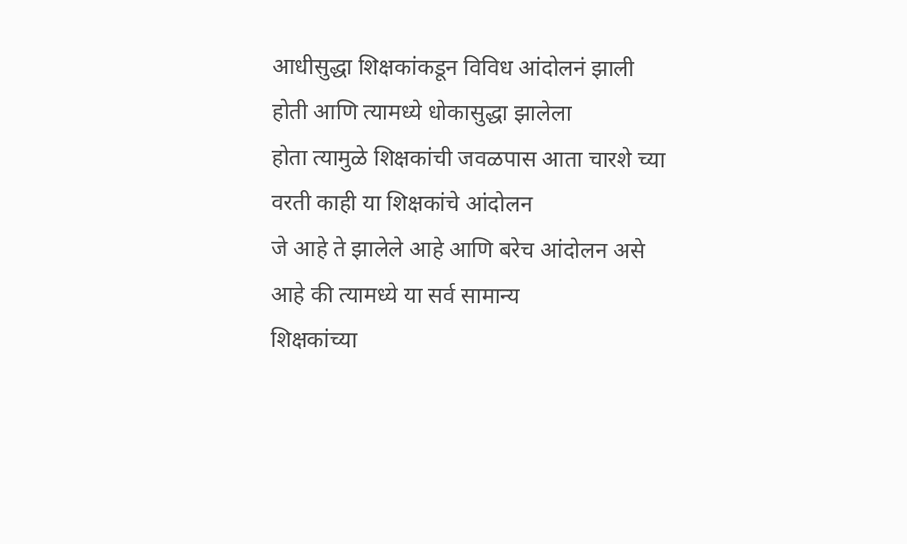आधीसुद्धा शिक्षकांकडून विविध आंदोलनं झाली होती आणि त्यामध्ये धोकासुद्धा झालेला
होता त्यामुळे शिक्षकांची जवळपास आता चारशे च्या वरती काही या शिक्षकांचे आंदोलन
जे आहे ते झालेले आहे आणि बरेच आंदोलन असे आहे की त्यामध्ये या सर्व सामान्य
शिक्षकांच्या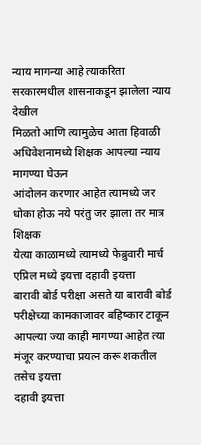न्याय मागन्या आहे त्याकरिता सरकारमधील शासनाकडून झालेला न्याय देखील
मिळतो आणि त्यामुळेच आता हिवाळी अधिवेशनामध्ये शिक्षक आपल्या न्याय मागण्या घेऊन
आंदोलन करणार आहेत त्यामध्ये जर धोका होऊ नये परंतु जर झाला तर मात्र शिक्षक
येत्या काळामध्ये त्यामध्ये फेब्रुवारी मार्च एप्रिल मध्ये इयत्ता दहावी इयत्ता
बारावी बोर्ड परीक्षा असते या बारावी बोर्ड परीक्षेच्या कामकाजावर बहिष्कार टाकून
आपल्या ज्या काही मागण्या आहेत त्या मंजूर करण्याचा प्रयत्न करू शकतील तसेच इयत्ता
दहावी इयत्ता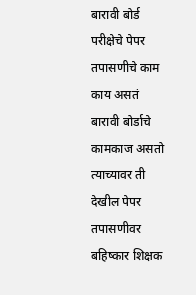बारावी बोर्ड परीक्षेचे पेपर तपासणीचे काम काय असतं बारावी बोर्डाचे
कामकाज असतो त्याच्यावर ती देखील पेपर तपासणीवर बहिष्कार शिक्षक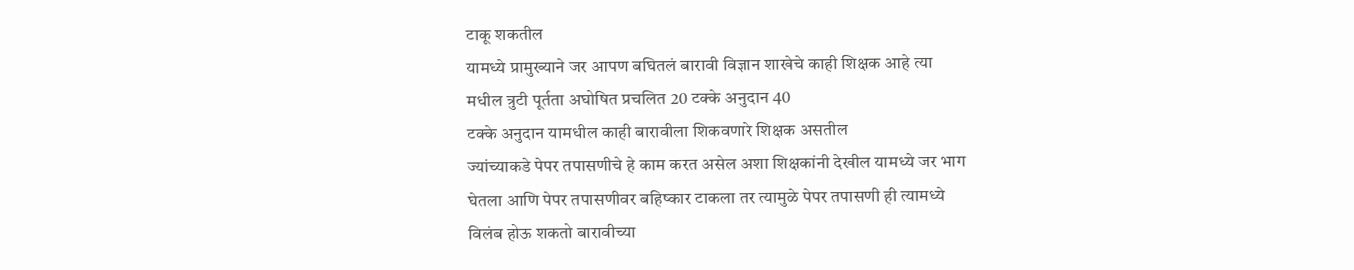टाकू शकतील
यामध्ये प्रामुख्याने जर आपण बघितलं बारावी विज्ञान शाखेचे काही शिक्षक आहे त्या
मधील त्रुटी पूर्तता अघोषित प्रचलित 20 टक्के अनुदान 40
टक्के अनुदान यामधील काही बारावीला शिकवणारे शिक्षक असतील
ज्यांच्याकडे पेपर तपासणीचे हे काम करत असेल अशा शिक्षकांनी देखील यामध्ये जर भाग
घेतला आणि पेपर तपासणीवर बहिष्कार टाकला तर त्यामुळे पेपर तपासणी ही त्यामध्ये
विलंब होऊ शकतो बारावीच्या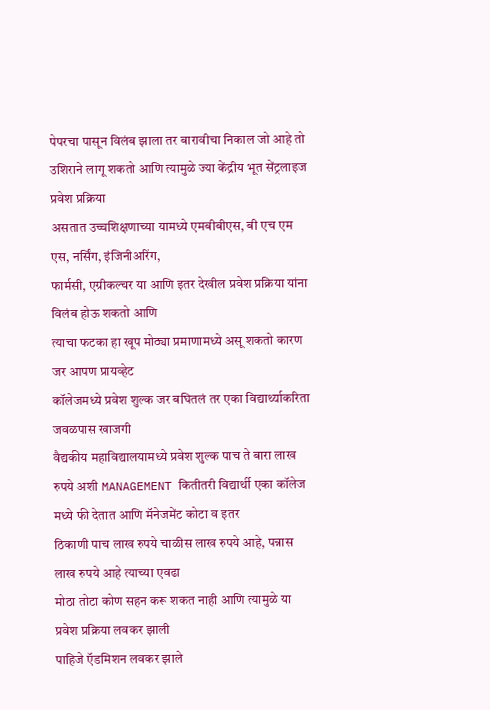पेपरचा पासून विलंब झाला तर बारावीचा निकाल जो आहे तो
उशिराने लागू शकतो आणि त्यामुळे ज्या केंद्रीय भूत सेंट्रलाइज प्रवेश प्रक्रिया
असतात उच्चशिक्षणाच्या यामध्ये एमबीबीएस, बी एच एम एस, नर्सिंग, इंजिनीअरिंग,
फार्मसी, एग्रीकल्चर या आणि इतर देखील प्रवेश प्रक्रिया यांना विलंब होऊ शकतो आणि
त्याचा फटका हा खूप मोठ्या प्रमाणामध्ये असू शकतो कारण जर आपण प्रायव्हेट
कॉलेजमध्ये प्रवेश शुल्क जर बघितलं तर एका विद्यार्थ्याकरिता जवळपास खाजगी
वैद्यकीय महाविद्यालयामध्ये प्रवेश शुल्क पाच ते बारा लाख रुपये अशी MANAGEMENT कितीतरी विद्यार्थी एका कॉलेज मध्ये फी देतात आणि मॅनेजमेंट कोटा व इतर
ठिकाणी पाच लाख रुपये चाळीस लाख रुपये आहे, पन्नास लाख रुपये आहे त्याच्या एवढा
मोठा तोटा कोण सहन करू शकत नाही आणि त्यामुळे या प्रवेश प्रक्रिया लवकर झाली
पाहिजे ऍडमिशन लवकर झाले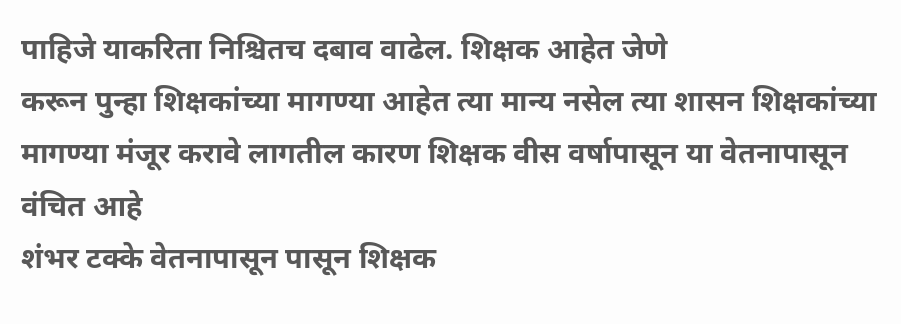पाहिजे याकरिता निश्चितच दबाव वाढेल. शिक्षक आहेत जेणे
करून पुन्हा शिक्षकांच्या मागण्या आहेत त्या मान्य नसेल त्या शासन शिक्षकांच्या
मागण्या मंजूर करावे लागतील कारण शिक्षक वीस वर्षापासून या वेतनापासून वंचित आहे
शंभर टक्के वेतनापासून पासून शिक्षक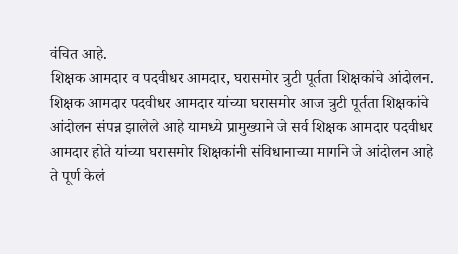वंचित आहे.
शिक्षक आमदार व पदवीधर आमदार, घरासमोर त्रुटी पूर्तता शिक्षकांचे आंदोलन.
शिक्षक आमदार पदवीधर आमदार यांच्या घरासमोर आज त्रुटी पूर्तता शिक्षकांचे आंदोलन संपन्न झालेले आहे यामध्ये प्रामुख्याने जे सर्व शिक्षक आमदार पदवीधर आमदार होते यांच्या घरासमोर शिक्षकांनी संविधानाच्या मार्गाने जे आंदोलन आहे ते पूर्ण केलं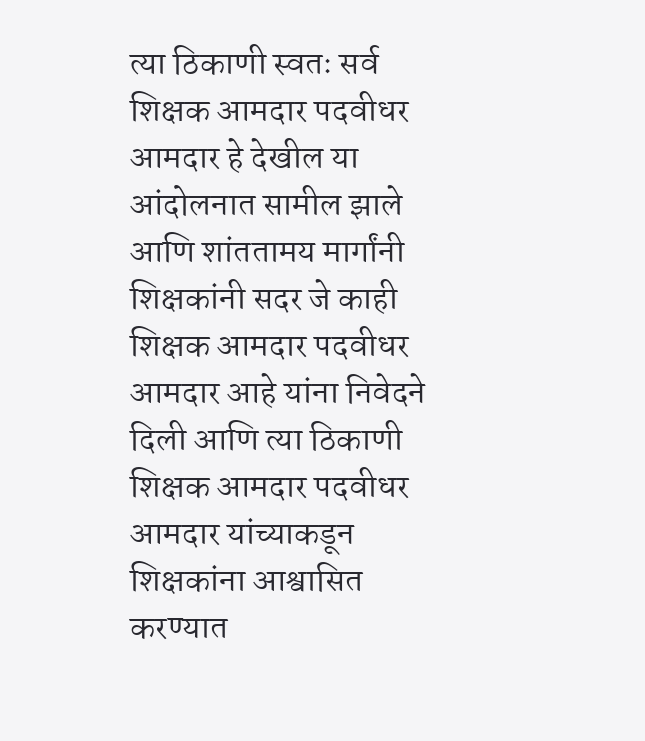त्या ठिकाणी स्वतः सर्व शिक्षक आमदार पदवीधर आमदार हे देखील या आंदोलनात सामील झाले आणि शांततामय मार्गांनी शिक्षकांनी सदर जे काही शिक्षक आमदार पदवीधर आमदार आहे यांना निवेदने दिली आणि त्या ठिकाणी शिक्षक आमदार पदवीधर आमदार यांच्याकडून शिक्षकांना आश्वासित करण्यात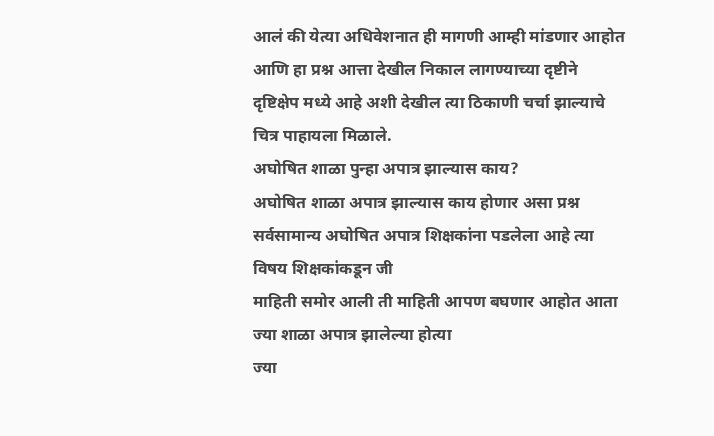आलं की येत्या अधिवेशनात ही मागणी आम्ही मांडणार आहोत आणि हा प्रश्न आत्ता देखील निकाल लागण्याच्या दृष्टीने दृष्टिक्षेप मध्ये आहे अशी देखील त्या ठिकाणी चर्चा झाल्याचे चित्र पाहायला मिळाले.
अघोषित शाळा पुन्हा अपात्र झाल्यास काय?
अघोषित शाळा अपात्र झाल्यास काय होणार असा प्रश्न
सर्वसामान्य अघोषित अपात्र शिक्षकांना पडलेला आहे त्या विषय शिक्षकांकडून जी
माहिती समोर आली ती माहिती आपण बघणार आहोत आता ज्या शाळा अपात्र झालेल्या होत्या
ज्या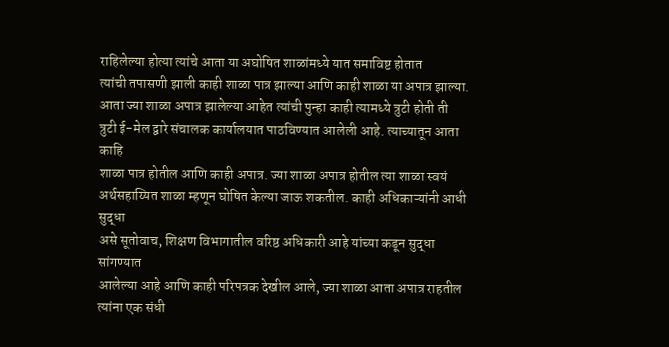राहिलेल्या होत्या त्यांचे आता या अघोषित शाळांमध्ये यात समाविष्ट होतात
त्यांची तपासणी झाली काही शाळा पात्र झाल्या आणि काही शाळा या अपात्र झाल्या. आता ज्या शाळा अपात्र झालेल्या आहेत त्यांची पुन्हा काही त्यामध्ये त्रुटी होती ती
त्रुटी ई-मेल द्वारे संचालक कार्यालयात पाठविण्यात आलेली आहे. त्याच्यातून आता काहि
शाळा पात्र होतील आणि काही अपात्र. ज्या शाळा अपात्र होतील त्या शाळा स्वयं
अर्थसहाय्यित शाळा म्हणून घोषित केल्या जाऊ शकतील. काही अधिकाऱ्यांनी आधी सुद्धा
असे सूतोवाच, शिक्षण विभागातील वरिष्ठ अधिकारी आहे यांच्या कडून सुद्धा सांगण्यात
आलेल्या आहे आणि काही परिपत्रक देखील आले, ज्या शाळा आता अपात्र राहतील त्यांना एक संधी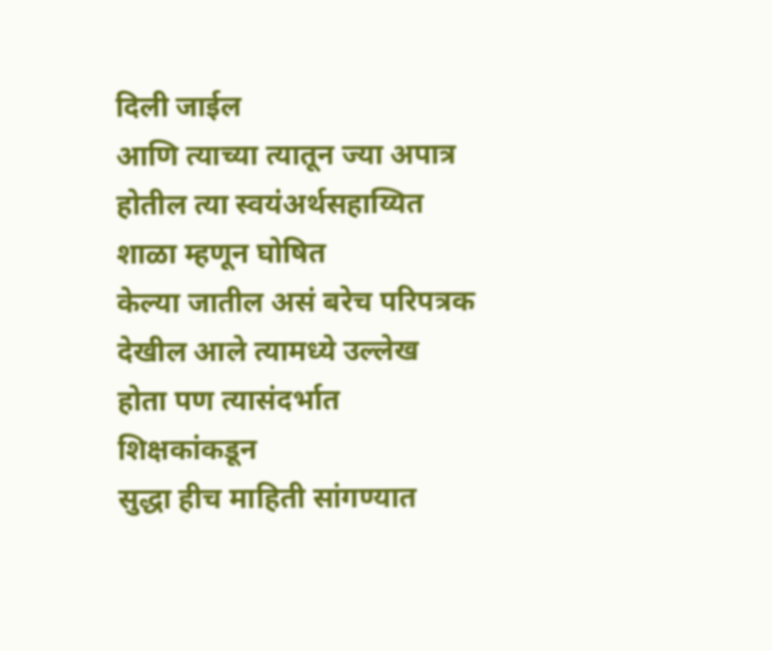दिली जाईल
आणि त्याच्या त्यातून ज्या अपात्र होतील त्या स्वयंअर्थसहाय्यित शाळा म्हणून घोषित
केल्या जातील असं बरेच परिपत्रक देखील आले त्यामध्ये उल्लेख होता पण त्यासंदर्भात शिक्षकांकडून
सुद्धा हीच माहिती सांगण्यात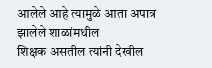आलेले आहे त्यामुळे आता अपात्र झालेले शाळांमधील
शिक्षक असतील त्यांनी देखील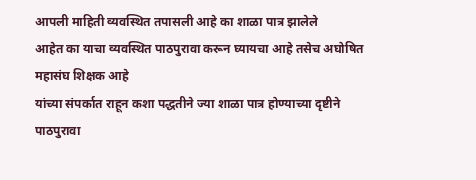आपली माहिती व्यवस्थित तपासली आहे का शाळा पात्र झालेले
आहेत का याचा व्यवस्थित पाठपुरावा करून घ्यायचा आहे तसेच अघोषित महासंघ शिक्षक आहे
यांच्या संपर्कात राहून कशा पद्धतीने ज्या शाळा पात्र होण्याच्या दृष्टीने पाठपुरावा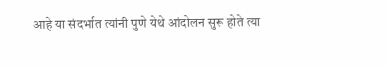आहे या संदर्भात त्यांनी पुणे येथे आंदोलन सुरू होते त्या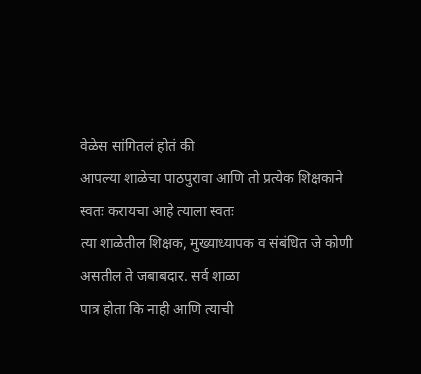वेळेस सांगितलं होतं की
आपल्या शाळेचा पाठपुरावा आणि तो प्रत्येक शिक्षकाने स्वतः करायचा आहे त्याला स्वतः
त्या शाळेतील शिक्षक, मुख्याध्यापक व संबंधित जे कोणी असतील ते जबाबदार. सर्व शाळा
पात्र होता कि नाही आणि त्याची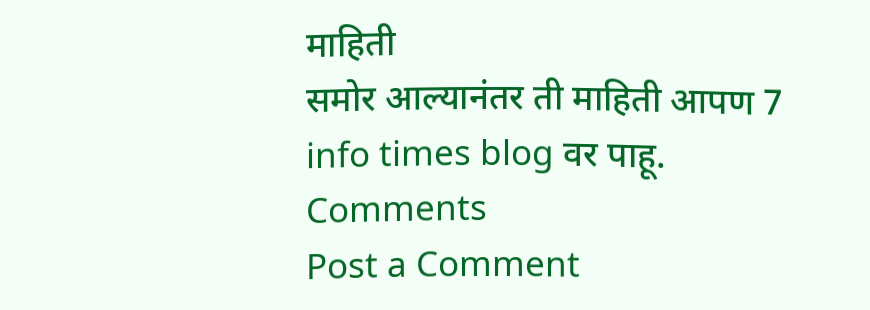माहिती
समोर आल्यानंतर ती माहिती आपण 7 info times blog वर पाहू.
Comments
Post a Comment